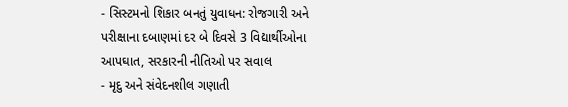- સિસ્ટમનો શિકાર બનતું યુવાધન: રોજગારી અને પરીક્ષાના દબાણમાં દર બે દિવસે 3 વિદ્યાર્થીઓના આપઘાત, સરકારની નીતિઓ પર સવાલ
- મૃદુ અને સંવેદનશીલ ગણાતી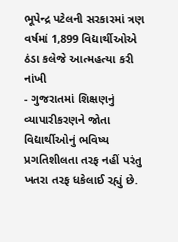ભૂપેન્દ્ર પટેલની સરકારમાં ત્રણ વર્ષમાં 1,899 વિદ્યાર્થીઓએ ઠંડા કલેજે આત્મહત્યા કરી નાંખી
- ગુજરાતમાં શિક્ષણનું વ્યાપારીકરણને જોતા વિદ્યાર્થીઓનું ભવિષ્ય પ્રગતિશીલતા તરફ નહીં પરંતુ ખતરા તરફ ધકેલાઈ રહ્યું છે.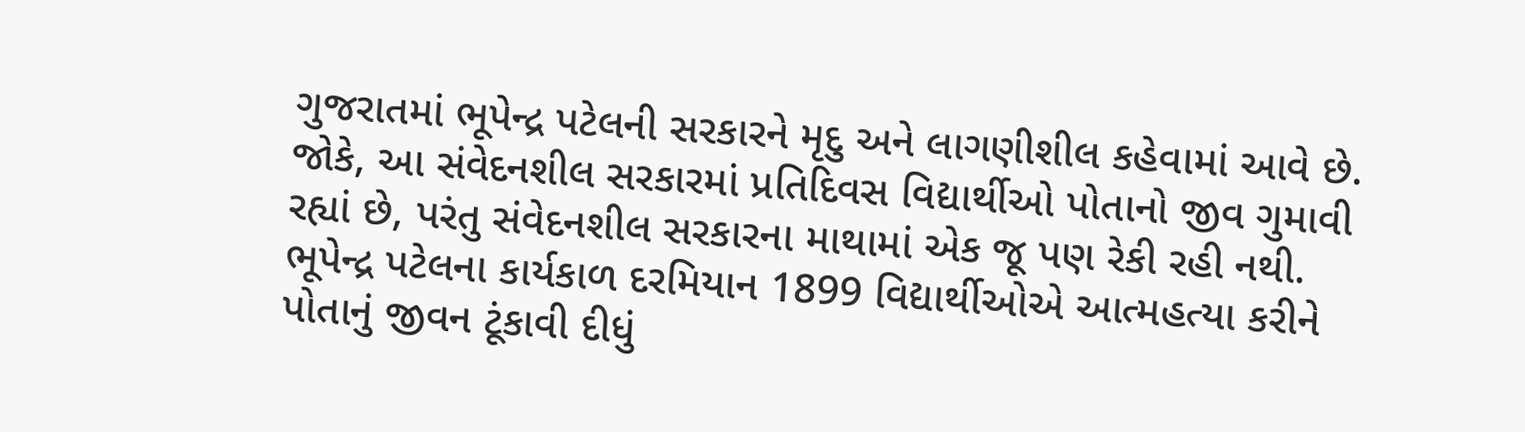ગુજરાતમાં ભૂપેન્દ્ર પટેલની સરકારને મૃદુ અને લાગણીશીલ કહેવામાં આવે છે. જોકે, આ સંવેદનશીલ સરકારમાં પ્રતિદિવસ વિદ્યાર્થીઓ પોતાનો જીવ ગુમાવી રહ્યાં છે, પરંતુ સંવેદનશીલ સરકારના માથામાં એક જૂ પણ રેકી રહી નથી. ભૂપેન્દ્ર પટેલના કાર્યકાળ દરમિયાન 1899 વિદ્યાર્થીઓએ આત્મહત્યા કરીને પોતાનું જીવન ટૂંકાવી દીધું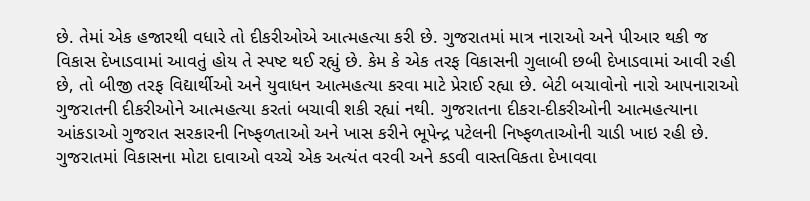છે. તેમાં એક હજારથી વધારે તો દીકરીઓએ આત્મહત્યા કરી છે. ગુજરાતમાં માત્ર નારાઓ અને પીઆર થકી જ વિકાસ દેખાડવામાં આવતું હોય તે સ્પષ્ટ થઈ રહ્યું છે. કેમ કે એક તરફ વિકાસની ગુલાબી છબી દેખાડવામાં આવી રહી છે, તો બીજી તરફ વિદ્યાર્થીઓ અને યુવાધન આત્મહત્યા કરવા માટે પ્રેરાઈ રહ્યા છે. બેટી બચાવોનો નારો આપનારાઓ ગુજરાતની દીકરીઓને આત્મહત્યા કરતાં બચાવી શકી રહ્યાં નથી. ગુજરાતના દીકરા-દીકરીઓની આત્મહત્યાના આંકડાઓ ગુજરાત સરકારની નિષ્ફળતાઓ અને ખાસ કરીને ભૂપેન્દ્ર પટેલની નિષ્ફળતાઓની ચાડી ખાઇ રહી છે.
ગુજરાતમાં વિકાસના મોટા દાવાઓ વચ્ચે એક અત્યંત વરવી અને કડવી વાસ્તવિકતા દેખાવવા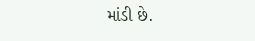માંડી છે.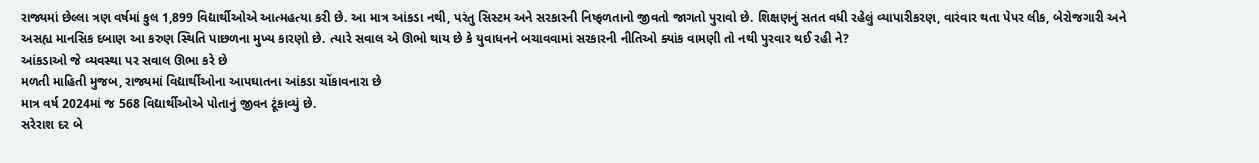રાજ્યમાં છેલ્લા ત્રણ વર્ષમાં કુલ 1,899 વિદ્યાર્થીઓએ આત્મહત્યા કરી છે. આ માત્ર આંકડા નથી, પરંતુ સિસ્ટમ અને સરકારની નિષ્ફળતાનો જીવતો જાગતો પુરાવો છે. શિક્ષણનું સતત વધી રહેલું વ્યાપારીકરણ, વારંવાર થતા પેપર લીક, બેરોજગારી અને અસહ્ય માનસિક દબાણ આ કરુણ સ્થિતિ પાછળના મુખ્ય કારણો છે. ત્યારે સવાલ એ ઊભો થાય છે કે યુવાધનને બચાવવામાં સરકારની નીતિઓ ક્યાંક વામણી તો નથી પુરવાર થઈ રહી ને?
આંકડાઓ જે વ્યવસ્થા પર સવાલ ઊભા કરે છે
મળતી માહિતી મુજબ, રાજ્યમાં વિદ્યાર્થીઓના આપઘાતના આંકડા ચોંકાવનારા છે
માત્ર વર્ષ 2024માં જ 568 વિદ્યાર્થીઓએ પોતાનું જીવન ટૂંકાવ્યું છે.
સરેરાશ દર બે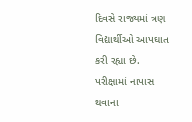દિવસે રાજ્યમાં ત્રણ વિદ્યાર્થીઓ આપઘાત કરી રહ્યા છે.
પરીક્ષામાં નાપાસ થવાના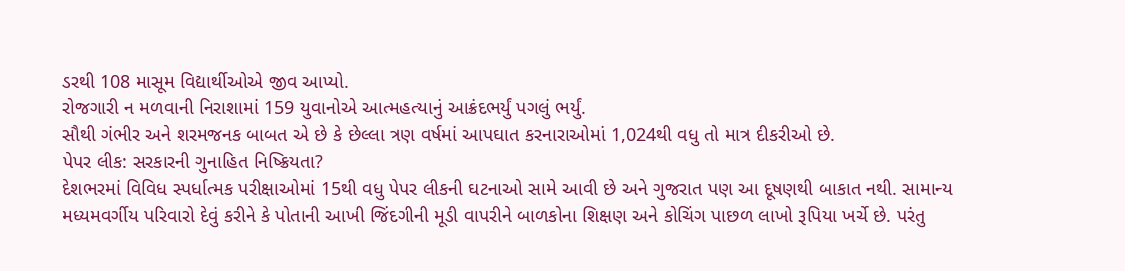ડરથી 108 માસૂમ વિદ્યાર્થીઓએ જીવ આપ્યો.
રોજગારી ન મળવાની નિરાશામાં 159 યુવાનોએ આત્મહત્યાનું આક્રંદભર્યું પગલું ભર્યું.
સૌથી ગંભીર અને શરમજનક બાબત એ છે કે છેલ્લા ત્રણ વર્ષમાં આપઘાત કરનારાઓમાં 1,024થી વધુ તો માત્ર દીકરીઓ છે.
પેપર લીક: સરકારની ગુનાહિત નિષ્ક્રિયતા?
દેશભરમાં વિવિધ સ્પર્ધાત્મક પરીક્ષાઓમાં 15થી વધુ પેપર લીકની ઘટનાઓ સામે આવી છે અને ગુજરાત પણ આ દૂષણથી બાકાત નથી. સામાન્ય મધ્યમવર્ગીય પરિવારો દેવું કરીને કે પોતાની આખી જિંદગીની મૂડી વાપરીને બાળકોના શિક્ષણ અને કોચિંગ પાછળ લાખો રૂપિયા ખર્ચે છે. પરંતુ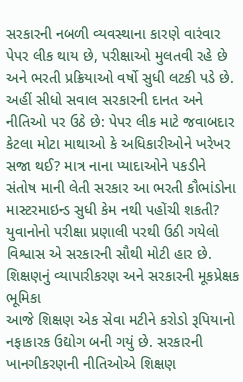સરકારની નબળી વ્યવસ્થાના કારણે વારંવાર પેપર લીક થાય છે, પરીક્ષાઓ મુલતવી રહે છે અને ભરતી પ્રક્રિયાઓ વર્ષો સુધી લટકી પડે છે.
અહીં સીધો સવાલ સરકારની દાનત અને નીતિઓ પર ઉઠે છે: પેપર લીક માટે જવાબદાર કેટલા મોટા માથાઓ કે અધિકારીઓને ખરેખર સજા થઈ? માત્ર નાના પ્યાદાઓને પકડીને સંતોષ માની લેતી સરકાર આ ભરતી કૌભાંડોના માસ્ટરમાઇન્ડ સુધી કેમ નથી પહોંચી શકતી? યુવાનોનો પરીક્ષા પ્રણાલી પરથી ઉઠી ગયેલો વિશ્વાસ એ સરકારની સૌથી મોટી હાર છે.
શિક્ષણનું વ્યાપારીકરણ અને સરકારની મૂકપ્રેક્ષક ભૂમિકા
આજે શિક્ષણ એક સેવા મટીને કરોડો રૂપિયાનો નફાકારક ઉદ્યોગ બની ગયું છે. સરકારની ખાનગીકરણની નીતિઓએ શિક્ષણ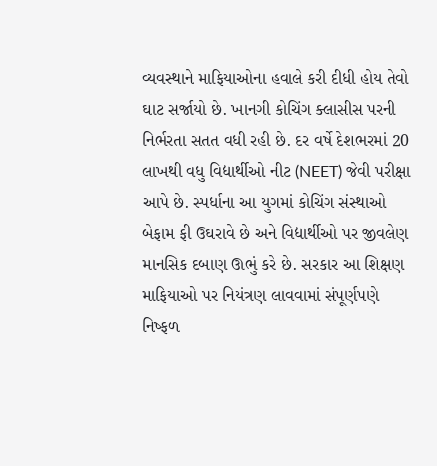વ્યવસ્થાને માફિયાઓના હવાલે કરી દીધી હોય તેવો ઘાટ સર્જાયો છે. ખાનગી કોચિંગ ક્લાસીસ પરની નિર્ભરતા સતત વધી રહી છે. દર વર્ષે દેશભરમાં 20 લાખથી વધુ વિદ્યાર્થીઓ નીટ (NEET) જેવી પરીક્ષા આપે છે. સ્પર્ધાના આ યુગમાં કોચિંગ સંસ્થાઓ બેફામ ફી ઉઘરાવે છે અને વિદ્યાર્થીઓ પર જીવલેણ માનસિક દબાણ ઊભું કરે છે. સરકાર આ શિક્ષણ માફિયાઓ પર નિયંત્રણ લાવવામાં સંપૂર્ણપણે નિષ્ફળ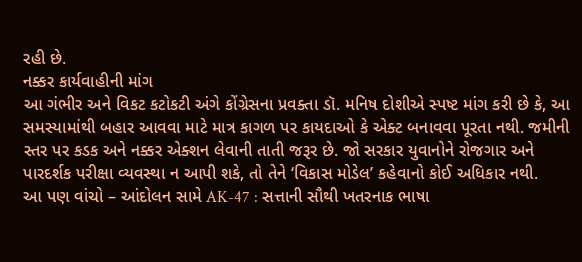રહી છે.
નક્કર કાર્યવાહીની માંગ
આ ગંભીર અને વિકટ કટોકટી અંગે કોંગ્રેસના પ્રવક્તા ડૉ. મનિષ દોશીએ સ્પષ્ટ માંગ કરી છે કે, આ સમસ્યામાંથી બહાર આવવા માટે માત્ર કાગળ પર કાયદાઓ કે એક્ટ બનાવવા પૂરતા નથી. જમીની સ્તર પર કડક અને નક્કર એક્શન લેવાની તાતી જરૂર છે. જો સરકાર યુવાનોને રોજગાર અને પારદર્શક પરીક્ષા વ્યવસ્થા ન આપી શકે, તો તેને ‘વિકાસ મોડેલ’ કહેવાનો કોઈ અધિકાર નથી.
આ પણ વાંચો – આંદોલન સામે AK-47 : સત્તાની સૌથી ખતરનાક ભાષા